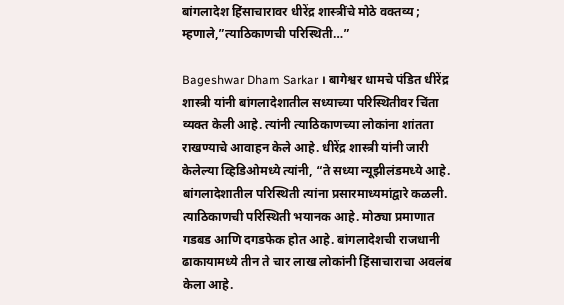बांगलादेश हिंसाचारावर धीरेंद्र शास्त्रींचे मोठे वक्तव्य ; म्हणाले,”त्याठिकाणची परिस्थिती…”

Bageshwar Dham Sarkar । बागेश्वर धामचे पंडित धीरेंद्र शास्त्री यांनी बांगलादेशातील सध्याच्या परिस्थितीवर चिंता व्यक्त केली आहे. त्यांनी त्याठिकाणच्या लोकांना शांतता राखण्याचे आवाहन केले आहे. धीरेंद्र शास्त्री यांनी जारी केलेल्या व्हिडिओमध्ये त्यांनी, “ते सध्या न्यूझीलंडमध्ये आहे. बांगलादेशातील परिस्थिती त्यांना प्रसारमाध्यमांद्वारे कळली. त्याठिकाणची परिस्थिती भयानक आहे. मोठ्या प्रमाणात गडबड आणि दगडफेक होत आहे. बांगलादेशची राजधानी ढाकायामध्ये तीन ते चार लाख लोकांनी हिंसाचाराचा अवलंब केला आहे.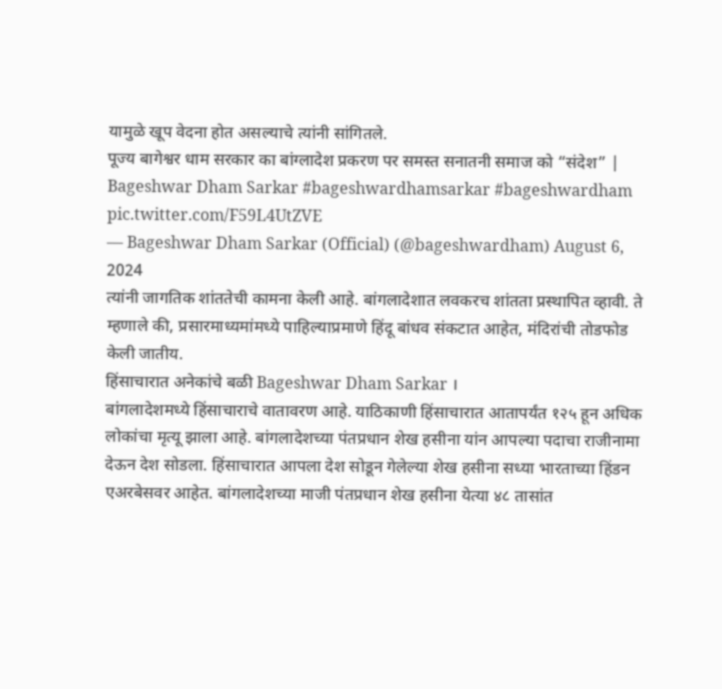यामुळे खूप वेदना होत असल्याचे त्यांनी सांगितले.
पूज्य बागेश्वर धाम सरकार का बांग्लादेश प्रकरण पर समस्त सनातनी समाज को “संदेश” | Bageshwar Dham Sarkar #bageshwardhamsarkar #bageshwardham pic.twitter.com/F59L4UtZVE
— Bageshwar Dham Sarkar (Official) (@bageshwardham) August 6, 2024
त्यांनी जागतिक शांततेची कामना केली आहे. बांगलादेशात लवकरच शांतता प्रस्थापित व्हावी. ते म्हणाले की, प्रसारमाध्यमांमध्ये पाहिल्याप्रमाणे हिंदू बांधव संकटात आहेत, मंदिरांची तोडफोड केली जातीय.
हिंसाचारात अनेकांचे बळी Bageshwar Dham Sarkar ।
बांगलादेशमध्ये हिंसाचाराचे वातावरण आहे. याठिकाणी हिंसाचारात आतापर्यंत १२५ हून अधिक लोकांचा मृत्यू झाला आहे. बांगलादेशच्या पंतप्रधान शेख हसीना यांन आपल्या पदाचा राजीनामा देऊन देश सोडला. हिंसाचारात आपला देश सोडून गेलेल्या शेख हसीना सध्या भारताच्या हिंडन एअरबेसवर आहेत. बांगलादेशच्या माजी पंतप्रधान शेख हसीना येत्या ४८ तासांत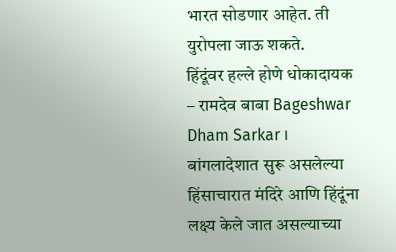भारत सोडणार आहेत. ती युरोपला जाऊ शकते.
हिंदूंवर हल्ले होणे धोकादायक – रामदेव बाबा Bageshwar Dham Sarkar ।
बांगलादेशात सुरू असलेल्या हिंसाचारात मंदिरे आणि हिंदूंना लक्ष्य केले जात असल्याच्या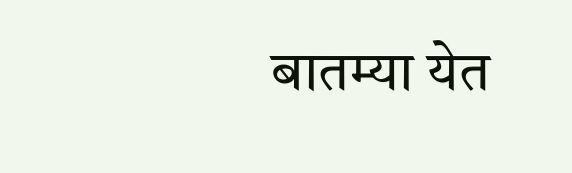बातम्या येत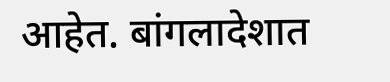आहेत. बांगलादेशात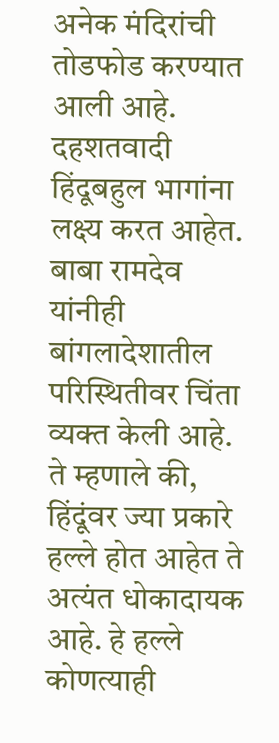अनेक मंदिरांची तोडफोड करण्यात आली आहे. दहशतवादी हिंदूबहुल भागांना लक्ष्य करत आहेत. बाबा रामदेव यांनीही बांगलादेशातील परिस्थितीवर चिंता व्यक्त केली आहे. ते म्हणाले की, हिंदूंवर ज्या प्रकारे हल्ले होत आहेत ते अत्यंत धोकादायक आहे. हे हल्ले कोणत्याही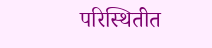परिस्थितीत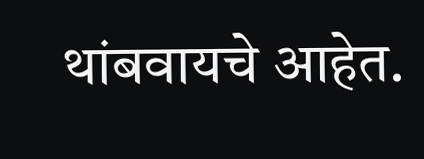थांबवायचे आहेत.